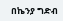በኬንያ ግድብ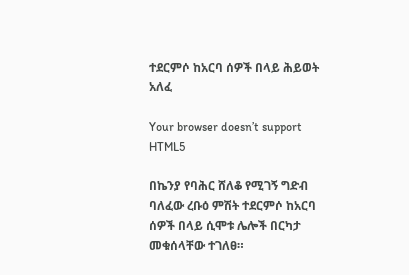ተደርምሶ ከአርባ ሰዎች በላይ ሕይወት አለፈ

Your browser doesn’t support HTML5

በኬንያ የባሕር ሸለቆ የሚገኝ ግድብ ባለፈው ረቡዕ ምሽት ተደርምሶ ከአርባ ሰዎች በላይ ሲሞቱ ሌሎች በርካታ መቁሰላቸው ተገለፀ።